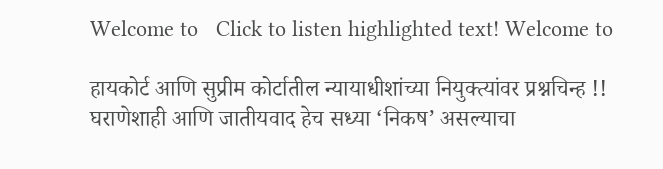Welcome to   Click to listen highlighted text! Welcome to

हायकोर्ट आणि सुप्रीम कोर्टातील न्यायाधीशांच्या नियुक्त्यांवर प्रश्नचिन्ह !! घराणेशाही आणि जातीयवाद हेच सध्या ‘निकष’ असल्याचा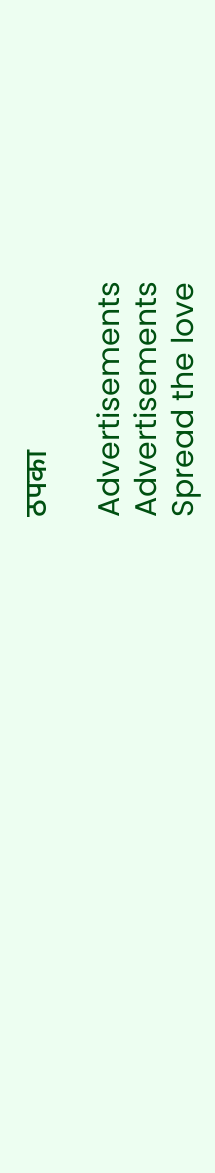ठपका

Advertisements
Advertisements
Spread the love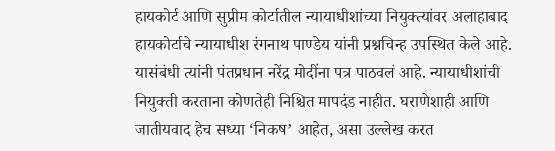हायकोर्ट आणि सुप्रीम कोर्टातील न्यायाधीशांच्या नियुक्त्यांवर अलाहाबाद हायकोर्टाचे न्यायाधीश रंगनाथ पाण्डेय यांनी प्रश्नचिन्ह उपस्थित केले आहे. यासंबंधी त्यांनी पंतप्रधान नरेंद्र मोदींना पत्र पाठवलं आहे. न्यायाधीशांची नियुक्ती करताना कोणतेही निश्चित मापदंड नाहीत. घराणेशाही आणि जातीयवाद हेच सध्या ‘निकष’ आहेत, असा उल्लेख करत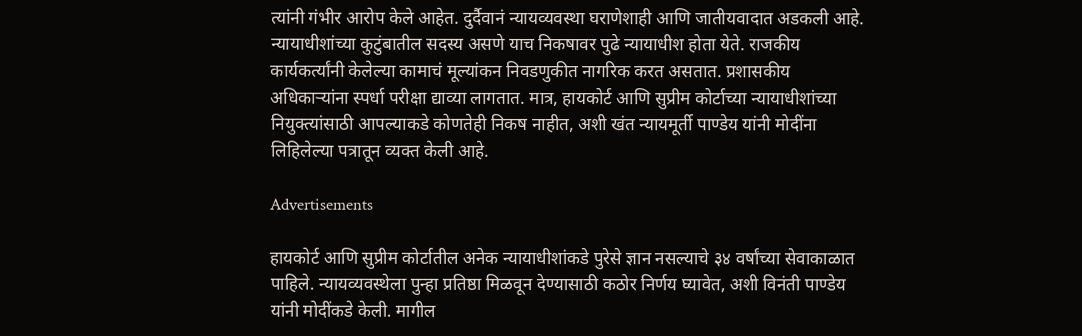त्यांनी गंभीर आरोप केले आहेत. दुर्दैवानं न्यायव्यवस्था घराणेशाही आणि जातीयवादात अडकली आहे. न्यायाधीशांच्या कुटुंबातील सदस्य असणे याच निकषावर पुढे न्यायाधीश होता येते. राजकीय कार्यकर्त्यांनी केलेल्या कामाचं मूल्यांकन निवडणुकीत नागरिक करत असतात. प्रशासकीय अधिकाऱ्यांना स्पर्धा परीक्षा द्याव्या लागतात. मात्र, हायकोर्ट आणि सुप्रीम कोर्टाच्या न्यायाधीशांच्या नियुक्त्यांसाठी आपल्याकडे कोणतेही निकष नाहीत, अशी खंत न्यायमूर्ती पाण्डेय यांनी मोदींना लिहिलेल्या पत्रातून व्यक्त केली आहे.

Advertisements

हायकोर्ट आणि सुप्रीम कोर्टातील अनेक न्यायाधीशांकडे पुरेसे ज्ञान नसल्याचे ३४ वर्षांच्या सेवाकाळात पाहिले. न्यायव्यवस्थेला पुन्हा प्रतिष्ठा मिळवून देण्यासाठी कठोर निर्णय घ्यावेत, अशी विनंती पाण्डेय यांनी मोदींकडे केली. मागील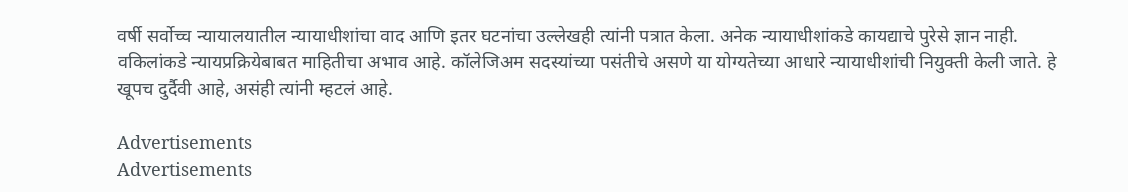वर्षी सर्वोच्च न्यायालयातील न्यायाधीशांचा वाद आणि इतर घटनांचा उल्लेखही त्यांनी पत्रात केला. अनेक न्यायाधीशांकडे कायद्याचे पुरेसे ज्ञान नाही. वकिलांकडे न्यायप्रक्रियेबाबत माहितीचा अभाव आहे. कॉलेजिअम सदस्यांच्या पसंतीचे असणे या योग्यतेच्या आधारे न्यायाधीशांची नियुक्ती केली जाते. हे खूपच दुर्दैवी आहे, असंही त्यांनी म्हटलं आहे.

Advertisements
Advertisements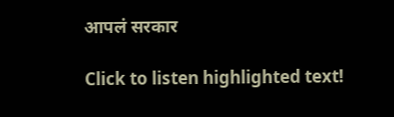आपलं सरकार

Click to listen highlighted text!